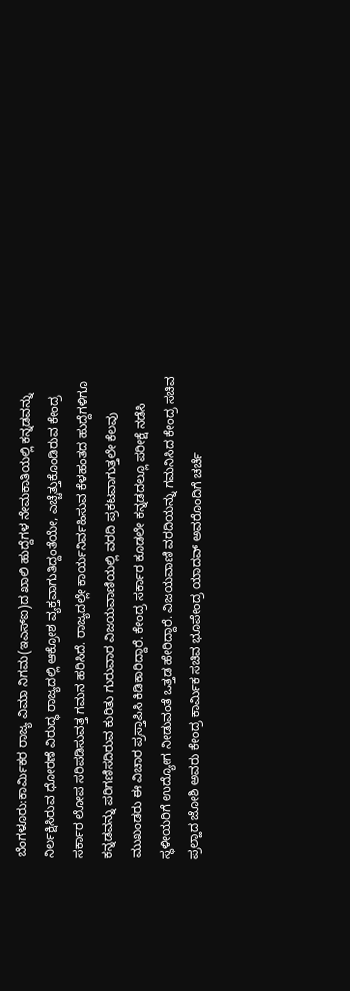ಬೆಂಗಳೂರು:ಕಾರ್ವಿುಕರ ರಾಜ್ಯ ವಿಮಾ ನಿಗಮ(ಇಎಸ್ಐ)ದ ಖಾಲಿ ಹುದ್ದೆಗಳ ನೇಮಕಾತಿಯಲ್ಲಿ ಕನ್ನಡವನ್ನು ನಿರ್ಲಕ್ಷಿಸಿರುವ ಧೋರಣೆ ವಿರುದ್ಧ ರಾಜ್ಯದಲ್ಲಿ ಆಕ್ರೋಶ ವ್ಯಕ್ತವಾಗುತಿದ್ದಂತೆಯೇ, ಎಚ್ಚೆತ್ತುಕೊಂಡಿರುವ ಕೇಂದ್ರ ಸರ್ಕಾರ ಲೋಪ ಸರಿಪಡಿಸುವತ್ತ ಗಮನ ಹರಿಸಿದೆ. ರಾಜ್ಯದಲ್ಲೇ ಕಾರ್ಯನಿರ್ವಹಿಸುವ ಕೆಳಹಂತದ ಹುದ್ದೆಗಳಿಗೂ ಕನ್ನಡವನ್ನು ಪರಿಗಣಿಸದಿರುವ ಕುರಿತು ಗುರುವಾರ ವಿಜಯವಾಣಿಯಲ್ಲಿ ವರದಿ ಪ್ರಕಟವಾಗುತ್ತಲೇ ಕೆಲವು ಮುಖಂಡರು ಈ ವಿಚಾರ ಪ್ರಸ್ತಾಪಿಸಿ ಕಿಡಿಕಾರಿದ್ದಾರೆ. ಕೇಂದ್ರ ಸರ್ಕಾರ ಕೂಡಲೇ ಕನ್ನಡದಲ್ಲೂ ಪರೀಕ್ಷೆ ನಡೆಸಿ ಸ್ಥಳೀಯರಿಗೆ ಉದ್ಯೋಗ ನೀಡುವಂತೆ ಒತ್ತಡ ಹೇರಿದ್ದಾರೆ. ವಿಜಯವಾಣಿ ವರದಿಯನ್ನು ಗಮನಿಸಿದ ಕೇಂದ್ರ ಸಚಿವ ಪ್ರಲ್ಹಾದ ಜೋಶಿ ಅವರು ಕೇಂದ್ರ ಕಾರ್ವಿುಕ ಸಚಿವ ಭೂಪೇಂದ್ರ ಯಾದವ್ ಅವರೊಂದಿಗೆ ಚರ್ಚೆ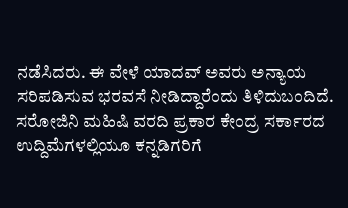ನಡೆಸಿದರು. ಈ ವೇಳೆ ಯಾದವ್ ಅವರು ಅನ್ಯಾಯ ಸರಿಪಡಿಸುವ ಭರವಸೆ ನೀಡಿದ್ದಾರೆಂದು ತಿಳಿದುಬಂದಿದೆ. ಸರೋಜಿನಿ ಮಹಿಷಿ ವರದಿ ಪ್ರಕಾರ ಕೇಂದ್ರ ಸರ್ಕಾರದ ಉದ್ದಿಮೆಗಳಲ್ಲಿಯೂ ಕನ್ನಡಿಗರಿಗೆ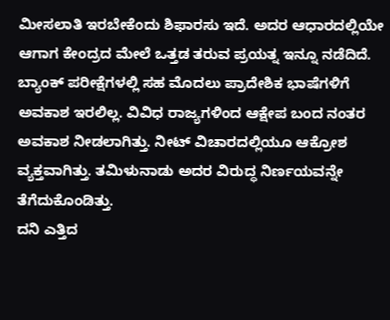ಮೀಸಲಾತಿ ಇರಬೇಕೆಂದು ಶಿಫಾರಸು ಇದೆ. ಅದರ ಆಧಾರದಲ್ಲಿಯೇ ಆಗಾಗ ಕೇಂದ್ರದ ಮೇಲೆ ಒತ್ತಡ ತರುವ ಪ್ರಯತ್ನ ಇನ್ನೂ ನಡೆದಿದೆ. ಬ್ಯಾಂಕ್ ಪರೀಕ್ಷೆಗಳಲ್ಲಿ ಸಹ ಮೊದಲು ಪ್ರಾದೇಶಿಕ ಭಾಷೆಗಳಿಗೆ ಅವಕಾಶ ಇರಲಿಲ್ಲ. ವಿವಿಧ ರಾಜ್ಯಗಳಿಂದ ಆಕ್ಷೇಪ ಬಂದ ನಂತರ ಅವಕಾಶ ನೀಡಲಾಗಿತ್ತು. ನೀಟ್ ವಿಚಾರದಲ್ಲಿಯೂ ಆಕ್ರೋಶ ವ್ಯಕ್ತವಾಗಿತ್ತು. ತಮಿಳುನಾಡು ಅದರ ವಿರುದ್ಧ ನಿರ್ಣಯವನ್ನೇ ತೆಗೆದುಕೊಂಡಿತ್ತು.
ದನಿ ಎತ್ತಿದ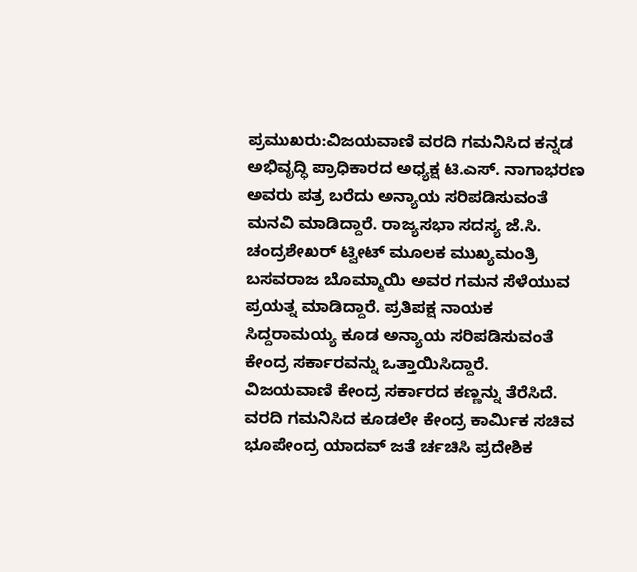ಪ್ರಮುಖರು:ವಿಜಯವಾಣಿ ವರದಿ ಗಮನಿಸಿದ ಕನ್ನಡ ಅಭಿವೃದ್ಧಿ ಪ್ರಾಧಿಕಾರದ ಅಧ್ಯಕ್ಷ ಟಿ.ಎಸ್. ನಾಗಾಭರಣ ಅವರು ಪತ್ರ ಬರೆದು ಅನ್ಯಾಯ ಸರಿಪಡಿಸುವಂತೆ ಮನವಿ ಮಾಡಿದ್ದಾರೆ. ರಾಜ್ಯಸಭಾ ಸದಸ್ಯ ಜೆ.ಸಿ. ಚಂದ್ರಶೇಖರ್ ಟ್ವೀಟ್ ಮೂಲಕ ಮುಖ್ಯಮಂತ್ರಿ ಬಸವರಾಜ ಬೊಮ್ಮಾಯಿ ಅವರ ಗಮನ ಸೆಳೆಯುವ ಪ್ರಯತ್ನ ಮಾಡಿದ್ದಾರೆ. ಪ್ರತಿಪಕ್ಷ ನಾಯಕ ಸಿದ್ದರಾಮಯ್ಯ ಕೂಡ ಅನ್ಯಾಯ ಸರಿಪಡಿಸುವಂತೆ ಕೇಂದ್ರ ಸರ್ಕಾರವನ್ನು ಒತ್ತಾಯಿಸಿದ್ದಾರೆ.
ವಿಜಯವಾಣಿ ಕೇಂದ್ರ ಸರ್ಕಾರದ ಕಣ್ಣನ್ನು ತೆರೆಸಿದೆ. ವರದಿ ಗಮನಿಸಿದ ಕೂಡಲೇ ಕೇಂದ್ರ ಕಾರ್ವಿುಕ ಸಚಿವ ಭೂಪೇಂದ್ರ ಯಾದವ್ ಜತೆ ರ್ಚಚಿಸಿ ಪ್ರದೇಶಿಕ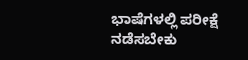ಭಾಷೆಗಳಲ್ಲಿ ಪರೀಕ್ಷೆ ನಡೆಸಬೇಕು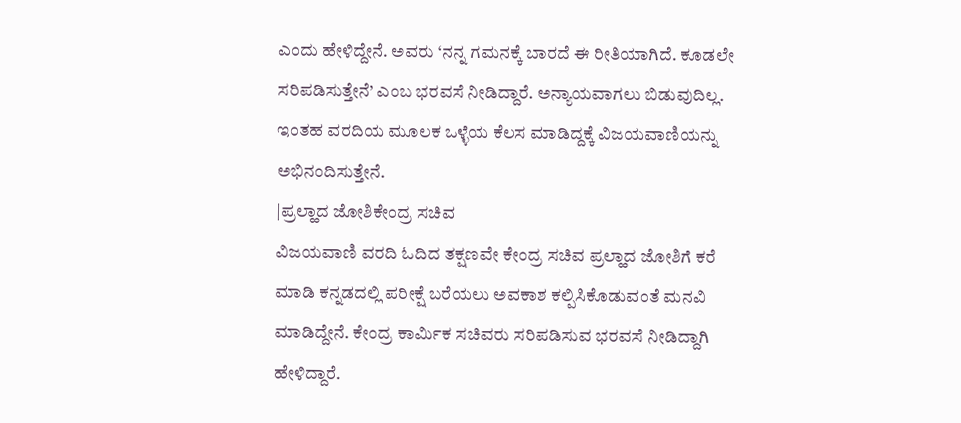ಎಂದು ಹೇಳಿದ್ದೇನೆ. ಅವರು ‘ನನ್ನ ಗಮನಕ್ಕೆ ಬಾರದೆ ಈ ರೀತಿಯಾಗಿದೆ. ಕೂಡಲೇ ಸರಿಪಡಿಸುತ್ತೇನೆ’ ಎಂಬ ಭರವಸೆ ನೀಡಿದ್ದಾರೆ. ಅನ್ಯಾಯವಾಗಲು ಬಿಡುವುದಿಲ್ಲ. ಇಂತಹ ವರದಿಯ ಮೂಲಕ ಒಳ್ಳೆಯ ಕೆಲಸ ಮಾಡಿದ್ದಕ್ಕೆ ವಿಜಯವಾಣಿಯನ್ನು ಅಭಿನಂದಿಸುತ್ತೇನೆ.
|ಪ್ರಲ್ಹಾದ ಜೋಶಿಕೇಂದ್ರ ಸಚಿವ
ವಿಜಯವಾಣಿ ವರದಿ ಓದಿದ ತಕ್ಷಣವೇ ಕೇಂದ್ರ ಸಚಿವ ಪ್ರಲ್ಹಾದ ಜೋಶಿಗೆ ಕರೆ ಮಾಡಿ ಕನ್ನಡದಲ್ಲಿ ಪರೀಕ್ಷೆ ಬರೆಯಲು ಅವಕಾಶ ಕಲ್ಪಿಸಿಕೊಡುವಂತೆ ಮನವಿ ಮಾಡಿದ್ದೇನೆ. ಕೇಂದ್ರ ಕಾರ್ವಿುಕ ಸಚಿವರು ಸರಿಪಡಿಸುವ ಭರವಸೆ ನೀಡಿದ್ದಾಗಿ ಹೇಳಿದ್ದಾರೆ.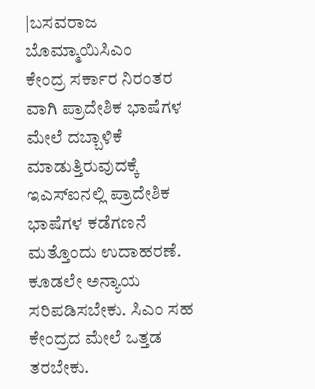|ಬಸವರಾಜ ಬೊಮ್ಮಾಯಿಸಿಎಂ
ಕೇಂದ್ರ ಸರ್ಕಾರ ನಿರಂತರ ವಾಗಿ ಪ್ರಾದೇಶಿಕ ಭಾಷೆಗಳ ಮೇಲೆ ದಬ್ಬಾಳಿಕೆ ಮಾಡುತ್ತಿರುವುದಕ್ಕೆ ಇಎಸ್ಐನಲ್ಲಿ ಪ್ರಾದೇಶಿಕ ಭಾಷೆಗಳ ಕಡೆಗಣನೆ ಮತ್ತೊಂದು ಉದಾಹರಣೆ. ಕೂಡಲೇ ಅನ್ಯಾಯ ಸರಿಪಡಿಸಬೇಕು. ಸಿಎಂ ಸಹ ಕೇಂದ್ರದ ಮೇಲೆ ಒತ್ತಡ ತರಬೇಕು.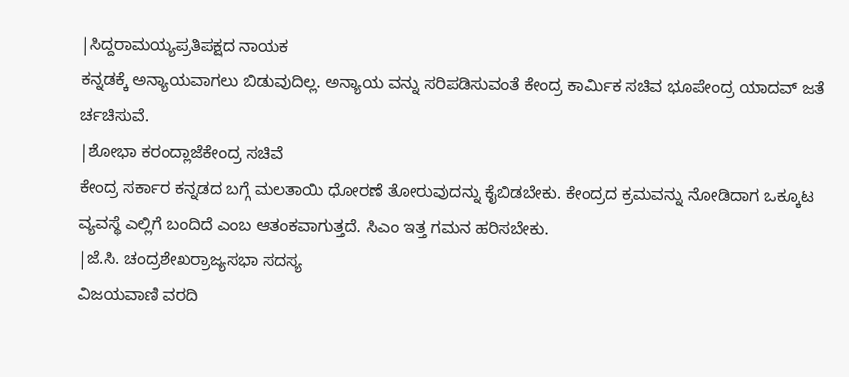|ಸಿದ್ದರಾಮಯ್ಯಪ್ರತಿಪಕ್ಷದ ನಾಯಕ
ಕನ್ನಡಕ್ಕೆ ಅನ್ಯಾಯವಾಗಲು ಬಿಡುವುದಿಲ್ಲ. ಅನ್ಯಾಯ ವನ್ನು ಸರಿಪಡಿಸುವಂತೆ ಕೇಂದ್ರ ಕಾರ್ವಿುಕ ಸಚಿವ ಭೂಪೇಂದ್ರ ಯಾದವ್ ಜತೆ ರ್ಚಚಿಸುವೆ.
|ಶೋಭಾ ಕರಂದ್ಲಾಜೆಕೇಂದ್ರ ಸಚಿವೆ
ಕೇಂದ್ರ ಸರ್ಕಾರ ಕನ್ನಡದ ಬಗ್ಗೆ ಮಲತಾಯಿ ಧೋರಣೆ ತೋರುವುದನ್ನು ಕೈಬಿಡಬೇಕು. ಕೇಂದ್ರದ ಕ್ರಮವನ್ನು ನೋಡಿದಾಗ ಒಕ್ಕೂಟ ವ್ಯವಸ್ಥೆ ಎಲ್ಲಿಗೆ ಬಂದಿದೆ ಎಂಬ ಆತಂಕವಾಗುತ್ತದೆ. ಸಿಎಂ ಇತ್ತ ಗಮನ ಹರಿಸಬೇಕು.
|ಜೆ.ಸಿ. ಚಂದ್ರಶೇಖರ್ರಾಜ್ಯಸಭಾ ಸದಸ್ಯ
ವಿಜಯವಾಣಿ ವರದಿ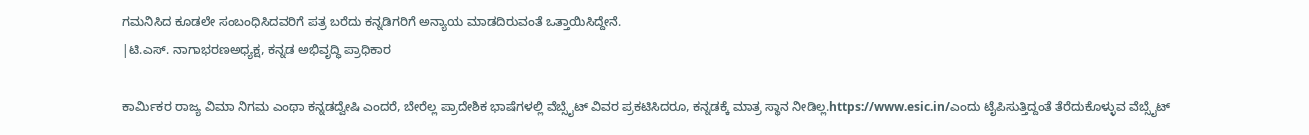ಗಮನಿಸಿದ ಕೂಡಲೇ ಸಂಬಂಧಿಸಿದವರಿಗೆ ಪತ್ರ ಬರೆದು ಕನ್ನಡಿಗರಿಗೆ ಅನ್ಯಾಯ ಮಾಡದಿರುವಂತೆ ಒತ್ತಾಯಿಸಿದ್ದೇನೆ.
|ಟಿ.ಎಸ್. ನಾಗಾಭರಣಅಧ್ಯಕ್ಷ, ಕನ್ನಡ ಅಭಿವೃದ್ಧಿ ಪ್ರಾಧಿಕಾರ

ಕಾರ್ವಿುಕರ ರಾಜ್ಯ ವಿಮಾ ನಿಗಮ ಎಂಥಾ ಕನ್ನಡದ್ವೇಷಿ ಎಂದರೆ, ಬೇರೆಲ್ಲ ಪ್ರಾದೇಶಿಕ ಭಾಷೆಗಳಲ್ಲಿ ವೆಬ್ಸೈಟ್ ವಿವರ ಪ್ರಕಟಿಸಿದರೂ, ಕನ್ನಡಕ್ಕೆ ಮಾತ್ರ ಸ್ಥಾನ ನೀಡಿಲ್ಲ.https://www.esic.in/ಎಂದು ಟೈಪಿಸುತ್ತಿದ್ದಂತೆ ತೆರೆದುಕೊಳ್ಳುವ ವೆಬ್ಸೈಟ್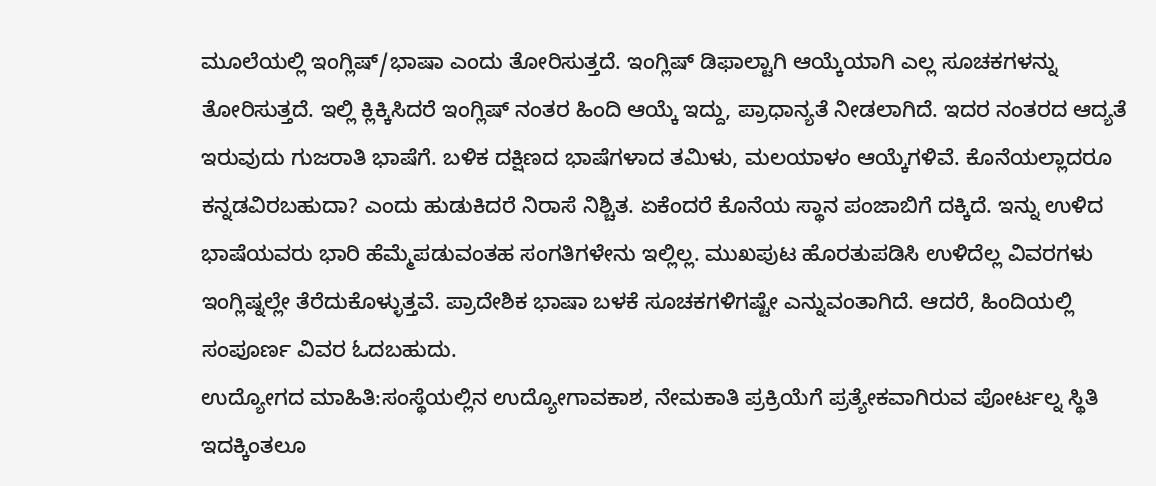ಮೂಲೆಯಲ್ಲಿ ಇಂಗ್ಲಿಷ್/ಭಾಷಾ ಎಂದು ತೋರಿಸುತ್ತದೆ. ಇಂಗ್ಲಿಷ್ ಡಿಫಾಲ್ಟಾಗಿ ಆಯ್ಕೆಯಾಗಿ ಎಲ್ಲ ಸೂಚಕಗಳನ್ನು ತೋರಿಸುತ್ತದೆ. ಇಲ್ಲಿ ಕ್ಲಿಕ್ಕಿಸಿದರೆ ಇಂಗ್ಲಿಷ್ ನಂತರ ಹಿಂದಿ ಆಯ್ಕೆ ಇದ್ದು, ಪ್ರಾಧಾನ್ಯತೆ ನೀಡಲಾಗಿದೆ. ಇದರ ನಂತರದ ಆದ್ಯತೆ ಇರುವುದು ಗುಜರಾತಿ ಭಾಷೆಗೆ. ಬಳಿಕ ದಕ್ಷಿಣದ ಭಾಷೆಗಳಾದ ತಮಿಳು, ಮಲಯಾಳಂ ಆಯ್ಕೆಗಳಿವೆ. ಕೊನೆಯಲ್ಲಾದರೂ ಕನ್ನಡವಿರಬಹುದಾ? ಎಂದು ಹುಡುಕಿದರೆ ನಿರಾಸೆ ನಿಶ್ಚಿತ. ಏಕೆಂದರೆ ಕೊನೆಯ ಸ್ಥಾನ ಪಂಜಾಬಿಗೆ ದಕ್ಕಿದೆ. ಇನ್ನು ಉಳಿದ ಭಾಷೆಯವರು ಭಾರಿ ಹೆಮ್ಮೆಪಡುವಂತಹ ಸಂಗತಿಗಳೇನು ಇಲ್ಲಿಲ್ಲ. ಮುಖಪುಟ ಹೊರತುಪಡಿಸಿ ಉಳಿದೆಲ್ಲ ವಿವರಗಳು ಇಂಗ್ಲಿಷ್ನಲ್ಲೇ ತೆರೆದುಕೊಳ್ಳುತ್ತವೆ. ಪ್ರಾದೇಶಿಕ ಭಾಷಾ ಬಳಕೆ ಸೂಚಕಗಳಿಗಷ್ಟೇ ಎನ್ನುವಂತಾಗಿದೆ. ಆದರೆ, ಹಿಂದಿಯಲ್ಲಿ ಸಂಪೂರ್ಣ ವಿವರ ಓದಬಹುದು.
ಉದ್ಯೋಗದ ಮಾಹಿತಿ:ಸಂಸ್ಥೆಯಲ್ಲಿನ ಉದ್ಯೋಗಾವಕಾಶ, ನೇಮಕಾತಿ ಪ್ರಕ್ರಿಯೆಗೆ ಪ್ರತ್ಯೇಕವಾಗಿರುವ ಪೋರ್ಟಲ್ನ ಸ್ಥಿತಿ ಇದಕ್ಕಿಂತಲೂ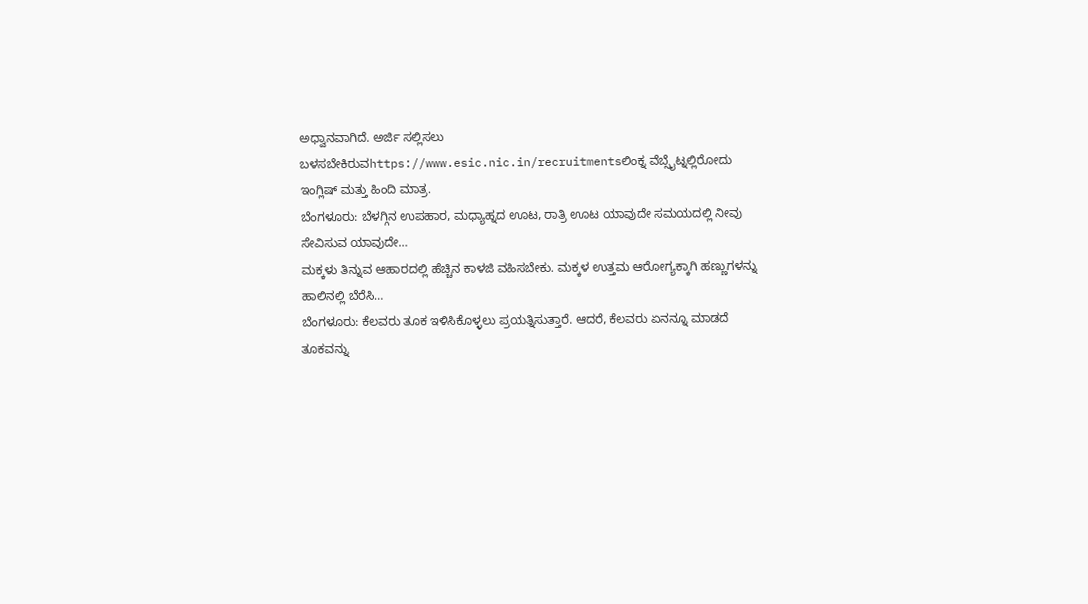ಅಧ್ವಾನವಾಗಿದೆ. ಅರ್ಜಿ ಸಲ್ಲಿಸಲು ಬಳಸಬೇಕಿರುವhttps://www.esic.nic.in/recruitmentsಲಿಂಕ್ನ ವೆಬ್ಸೈಟ್ನಲ್ಲಿರೋದು ಇಂಗ್ಲಿಷ್ ಮತ್ತು ಹಿಂದಿ ಮಾತ್ರ.
ಬೆಂಗಳೂರು: ಬೆಳಗ್ಗಿನ ಉಪಹಾರ, ಮಧ್ಯಾಹ್ನದ ಊಟ, ರಾತ್ರಿ ಊಟ ಯಾವುದೇ ಸಮಯದಲ್ಲಿ ನೀವು ಸೇವಿಸುವ ಯಾವುದೇ…
ಮಕ್ಕಳು ತಿನ್ನುವ ಆಹಾರದಲ್ಲಿ ಹೆಚ್ಚಿನ ಕಾಳಜಿ ವಹಿಸಬೇಕು. ಮಕ್ಕಳ ಉತ್ತಮ ಆರೋಗ್ಯಕ್ಕಾಗಿ ಹಣ್ಣುಗಳನ್ನು ಹಾಲಿನಲ್ಲಿ ಬೆರೆಸಿ…
ಬೆಂಗಳೂರು: ಕೆಲವರು ತೂಕ ಇಳಿಸಿಕೊಳ್ಳಲು ಪ್ರಯತ್ನಿಸುತ್ತಾರೆ. ಆದರೆ, ಕೆಲವರು ಏನನ್ನೂ ಮಾಡದೆ ತೂಕವನ್ನು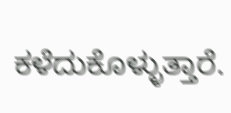ಕಳೆದುಕೊಳ್ಳುತ್ತಾರೆ.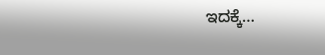ಇದಕ್ಕೆ…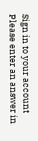Sign in to your account
Please enter an answer in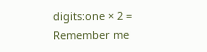digits:one × 2 =
Remember me